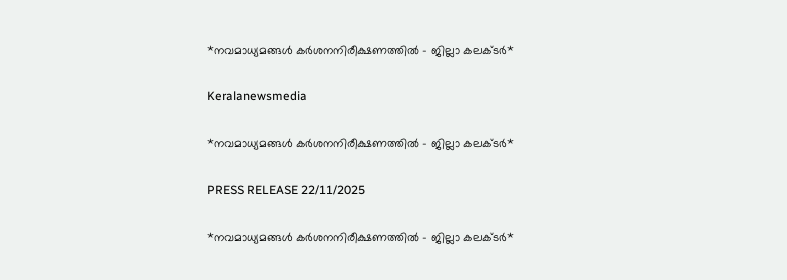*നവമാധ്യമങ്ങള്‍ കര്‍ശനനിരീക്ഷണത്തില്‍ - ജില്ലാ കലക്ടര്‍*

Keralanewsmedia

*നവമാധ്യമങ്ങള്‍ കര്‍ശനനിരീക്ഷണത്തില്‍ - ജില്ലാ കലക്ടര്‍*

PRESS RELEASE 22/11/2025

*നവമാധ്യമങ്ങള്‍ കര്‍ശനനിരീക്ഷണത്തില്‍ - ജില്ലാ കലക്ടര്‍*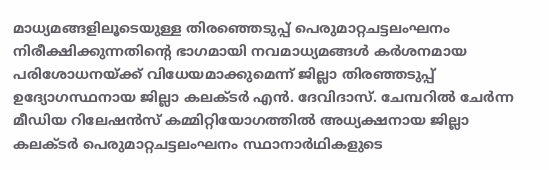മാധ്യമങ്ങളിലൂടെയുള്ള തിരഞ്ഞെടുപ്പ് പെരുമാറ്റചട്ടലംഘനം നിരീക്ഷിക്കുന്നതിന്റെ ഭാഗമായി നവമാധ്യമങ്ങള്‍ കര്‍ശനമായ പരിശോധനയ്ക്ക് വിധേയമാക്കുമെന്ന് ജില്ലാ തിരഞ്ഞടുപ്പ് ഉദ്യോഗസ്ഥനായ ജില്ലാ കലക്ടര്‍ എന്‍. ദേവിദാസ്. ചേമ്പറില്‍ ചേര്‍ന്ന മീഡിയ റിലേഷന്‍സ് കമ്മിറ്റിയോഗത്തില്‍ അധ്യക്ഷനായ ജില്ലാ കലക്ടര്‍ പെരുമാറ്റചട്ടലംഘനം സ്ഥാനാര്‍ഥികളുടെ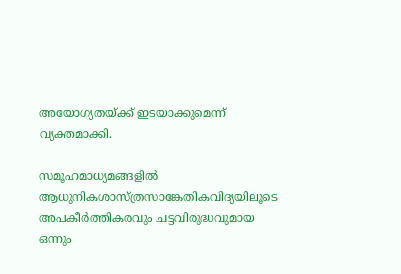അയോഗ്യതയ്ക്ക് ഇടയാക്കുമെന്ന് വ്യക്തമാക്കി.

സമൂഹമാധ്യമങ്ങളില്‍ ആധുനികശാസ്ത്രസാങ്കേതികവിദ്യയിലൂടെ അപകീര്‍ത്തികരവും ചട്ടവിരുദ്ധവുമായ ഒന്നും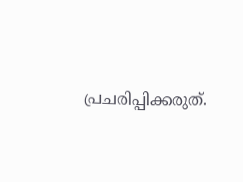പ്രചരിപ്പിക്കരുത്.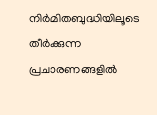നിര്‍മിതബുദ്ധിയിലൂടെ തീര്‍ക്കുന്ന പ്രചാരണങ്ങളില്‍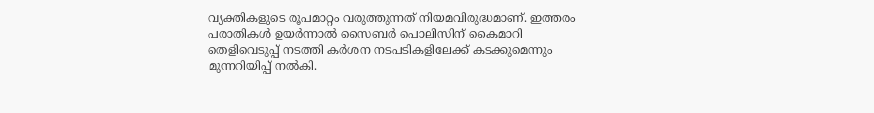വ്യക്തികളുടെ രൂപമാറ്റം വരുത്തുന്നത് നിയമവിരുദ്ധമാണ്. ഇത്തരം പരാതികള്‍ ഉയര്‍ന്നാല്‍ സൈബര്‍ പൊലിസിന് കൈമാറി തെളിവെടുപ്പ് നടത്തി കര്‍ശന നടപടികളിലേക്ക് കടക്കുമെന്നും മുന്നറിയിപ്പ് നല്‍കി.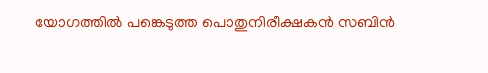യോഗത്തില്‍ പങ്കെടുത്ത പൊതുനിരീക്ഷകന്‍ സബിന്‍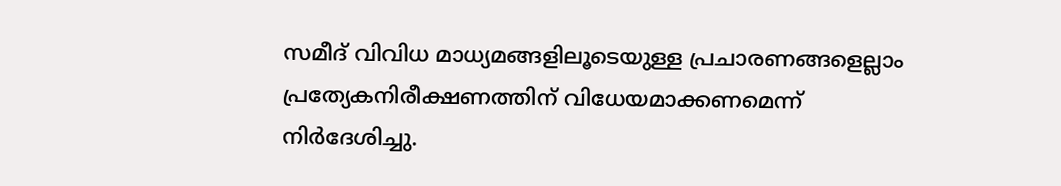സമീദ് വിവിധ മാധ്യമങ്ങളിലൂടെയുള്ള പ്രചാരണങ്ങളെല്ലാം പ്രത്യേകനിരീക്ഷണത്തിന് വിധേയമാക്കണമെന്ന് നിര്‍ദേശിച്ചു.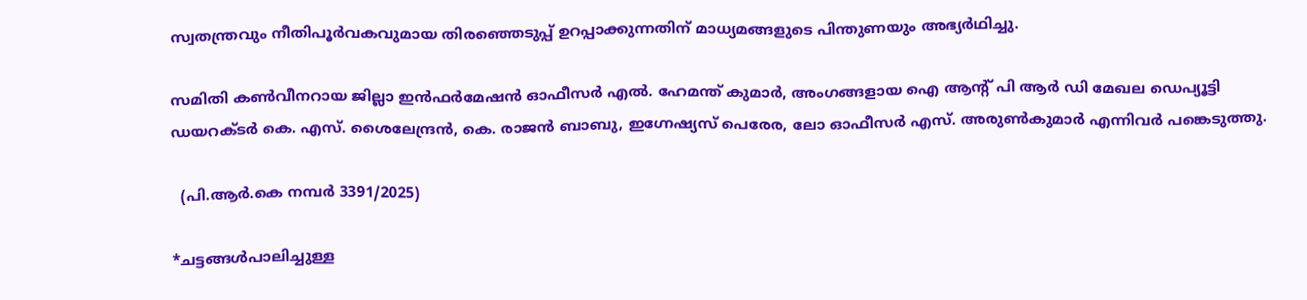സ്വതന്ത്രവും നീതിപൂര്‍വകവുമായ തിരഞ്ഞെടുപ്പ് ഉറപ്പാക്കുന്നതിന് മാധ്യമങ്ങളുടെ പിന്തുണയും അഭ്യര്‍ഥിച്ചു.

സമിതി കണ്‍വീനറായ ജില്ലാ ഇന്‍ഫര്‍മേഷന്‍ ഓഫീസര്‍ എല്‍. ഹേമന്ത് കുമാര്‍, അംഗങ്ങളായ ഐ ആന്റ് പി ആര്‍ ഡി മേഖല ഡെപ്യൂട്ടി ഡയറക്ടര്‍ കെ. എസ്. ശൈലേന്ദ്രന്‍, കെ. രാജന്‍ ബാബു, ഇഗ്നേഷ്യസ് പെരേര, ലോ ഓഫീസര്‍ എസ്. അരുണ്‍കുമാര്‍ എന്നിവര്‍ പങ്കെടുത്തു.

  (പി.ആര്‍.കെ നമ്പര്‍ 3391/2025)

*ചട്ടങ്ങള്‍പാലിച്ചുള്ള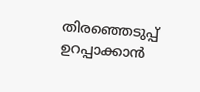തിരഞ്ഞെടുപ്പ് ഉറപ്പാക്കാന്‍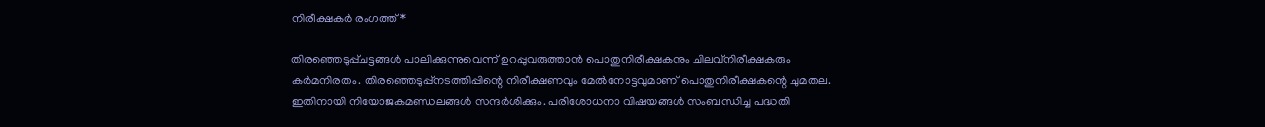നിരീക്ഷകര്‍ രംഗത്ത്*

തിരഞ്ഞെടുപ്പ്ചട്ടങ്ങള്‍ പാലിക്കുന്നുവെന്ന് ഉറപ്പുവരുത്താന്‍ പൊതുനിരീക്ഷകനും ചിലവ്‌നിരീക്ഷകരും കര്‍മനിരതം. തിരഞ്ഞെടുപ്പ്‌നടത്തിപ്പിന്റെ നിരീക്ഷണവും മേല്‍നോട്ടവുമാണ് പൊതുനിരീക്ഷകന്റെ ചുമതല. ഇതിനായി നിയോജകമണ്ഡലങ്ങള്‍ സന്ദര്‍ശിക്കും. പരിശോധനാ വിഷയങ്ങള്‍ സംബന്ധിച്ച പദ്ധതി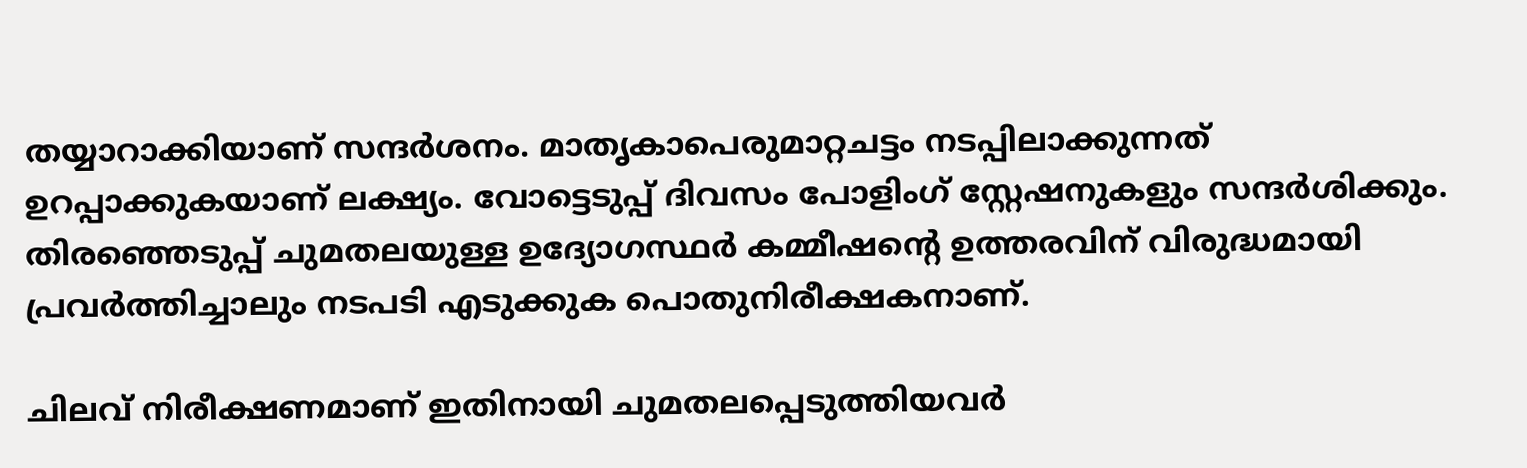തയ്യാറാക്കിയാണ് സന്ദര്‍ശനം. മാതൃകാപെരുമാറ്റചട്ടം നടപ്പിലാക്കുന്നത് ഉറപ്പാക്കുകയാണ് ലക്ഷ്യം. വോട്ടെടുപ്പ് ദിവസം പോളിംഗ് സ്റ്റേഷനുകളും സന്ദര്‍ശിക്കും. തിരഞ്ഞെടുപ്പ് ചുമതലയുള്ള ഉദ്യോഗസ്ഥര്‍ കമ്മീഷന്റെ ഉത്തരവിന് വിരുദ്ധമായി പ്രവര്‍ത്തിച്ചാലും നടപടി എടുക്കുക പൊതുനിരീക്ഷകനാണ്.

ചിലവ് നിരീക്ഷണമാണ് ഇതിനായി ചുമതലപ്പെടുത്തിയവര്‍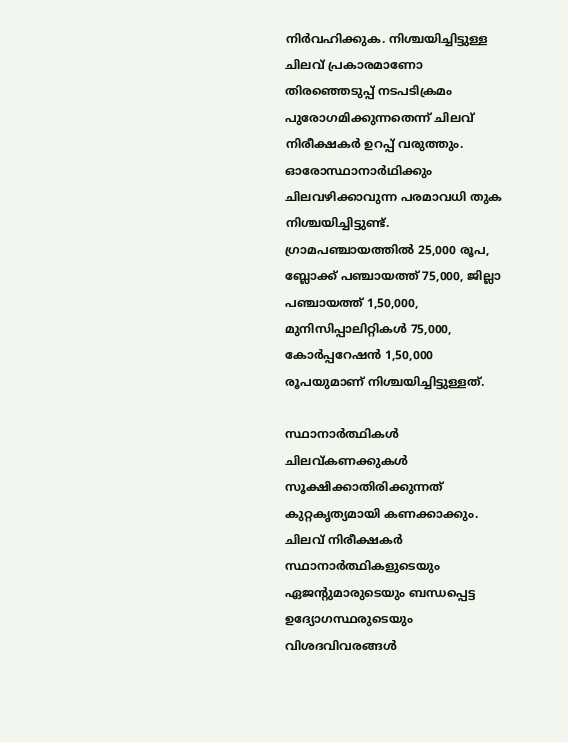നിര്‍വഹിക്കുക. നിശ്ചയിച്ചിട്ടുള്ള ചിലവ് പ്രകാരമാണോ തിരഞ്ഞെടുപ്പ് നടപടിക്രമം പുരോഗമിക്കുന്നതെന്ന് ചിലവ് നിരീക്ഷകര്‍ ഉറപ്പ് വരുത്തും. ഓരോസ്ഥാനാര്‍ഥിക്കും ചിലവഴിക്കാവുന്ന പരമാവധി തുക നിശ്ചയിച്ചിട്ടുണ്ട്. ഗ്രാമപഞ്ചായത്തില്‍ 25,000 രൂപ, ബ്ലോക്ക് പഞ്ചായത്ത് 75,000, ജില്ലാ പഞ്ചായത്ത് 1,50,000, മുനിസിപ്പാലിറ്റികള്‍ 75,000, കോര്‍പ്പറേഷന്‍ 1,50,000 രൂപയുമാണ് നിശ്ചയിച്ചിട്ടുള്ളത്.

സ്ഥാനാര്‍ത്ഥികള്‍ ചിലവ്കണക്കുകള്‍ സൂക്ഷിക്കാതിരിക്കുന്നത് കുറ്റകൃത്യമായി കണക്കാക്കും. ചിലവ് നിരീക്ഷകര്‍ സ്ഥാനാര്‍ത്ഥികളുടെയും ഏജന്റുമാരുടെയും ബന്ധപ്പെട്ട ഉദ്യോഗസ്ഥരുടെയും വിശദവിവരങ്ങള്‍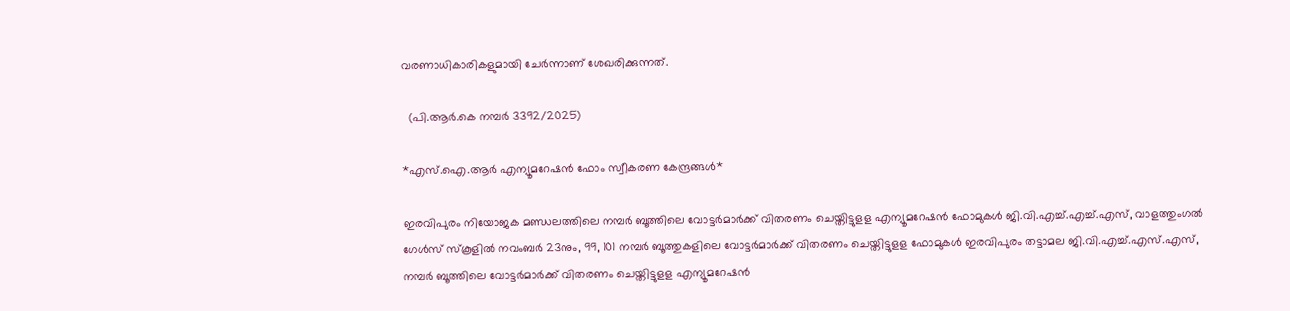വരണാധികാരികളുമായി ചേര്‍ന്നാണ് ശേഖരിക്കുന്നത്.

  (പി.ആര്‍.കെ നമ്പര്‍ 3392/2025)

*എസ്.ഐ.ആര്‍ എന്യൂമറേഷന്‍ ഫോം സ്വീകരണ കേന്ദ്രങ്ങള്‍*

ഇരവിപുരം നിയോജക മണ്ഡലത്തിലെ നമ്പര്‍ ബൂത്തിലെ വോട്ടര്‍മാര്‍ക്ക് വിതരണം ചെയ്തിട്ടുളള എന്യൂമറേഷന്‍ ഫോമുകള്‍ ജി.വി.എച്ച്.എച്ച്.എസ്, വാളത്തുംഗല്‍ ഗേള്‍സ് സ്‌കൂളില്‍ നവംബര്‍ 23നും, 99, 101 നമ്പര്‍ ബൂത്തുകളിലെ വോട്ടര്‍മാര്‍ക്ക് വിതരണം ചെയ്തിട്ടുളള ഫോമുകള്‍ ഇരവിപുരം തട്ടാമല ജി.വി.എച്ച്.എസ്.എസ്, നമ്പര്‍ ബൂത്തിലെ വോട്ടര്‍മാര്‍ക്ക് വിതരണം ചെയ്തിട്ടുളള എന്യൂമറേഷന്‍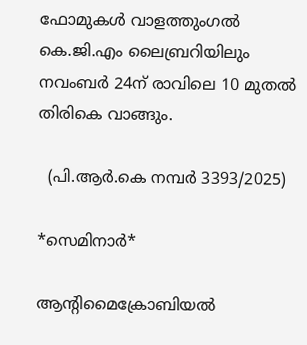ഫോമുകള്‍ വാളത്തുംഗല്‍ കെ.ജി.എം ലൈബ്രറിയിലും നവംബര്‍ 24ന് രാവിലെ 10 മുതല്‍ തിരികെ വാങ്ങും.

  (പി.ആര്‍.കെ നമ്പര്‍ 3393/2025)

*സെമിനാര്‍*

ആന്റിമൈക്രോബിയല്‍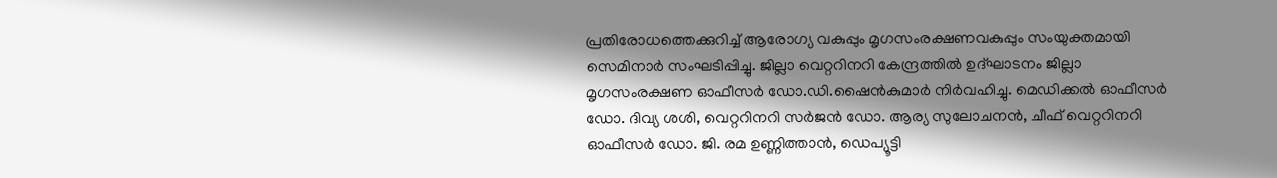പ്രതിരോധത്തെക്കുറിച്ച് ആരോഗ്യ വകുപ്പും മൃഗസംരക്ഷണവകുപ്പും സംയുക്തമായി സെമിനാര്‍ സംഘടിപ്പിച്ചു. ജില്ലാ വെറ്ററിനറി കേന്ദ്രത്തില്‍ ഉദ്ഘാടനം ജില്ലാ മൃഗസംരക്ഷണ ഓഫീസര്‍ ഡോ.ഡി.ഷൈന്‍കുമാര്‍ നിര്‍വഹിച്ചു. മെഡിക്കല്‍ ഓഫീസര്‍ ഡോ. ദിവ്യ ശശി, വെറ്ററിനറി സര്‍ജന്‍ ഡോ. ആര്യ സുലോചനന്‍, ചീഫ് വെറ്ററിനറി ഓഫീസര്‍ ഡോ. ജി. രമ ഉണ്ണിത്താന്‍, ഡെപ്യൂട്ടി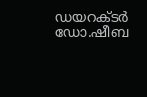ഡയറക്ടര്‍ ഡോ.ഷീബ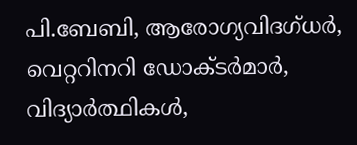പി.ബേബി, ആരോഗ്യവിദഗ്ധര്‍, വെറ്ററിനറി ഡോക്ടര്‍മാര്‍, വിദ്യാര്‍ത്ഥികള്‍,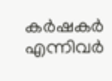കര്‍ഷകര്‍ എന്നിവര്‍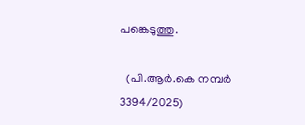പങ്കെടുത്തു.

  (പി.ആര്‍.കെ നമ്പര്‍ 3394/2025)